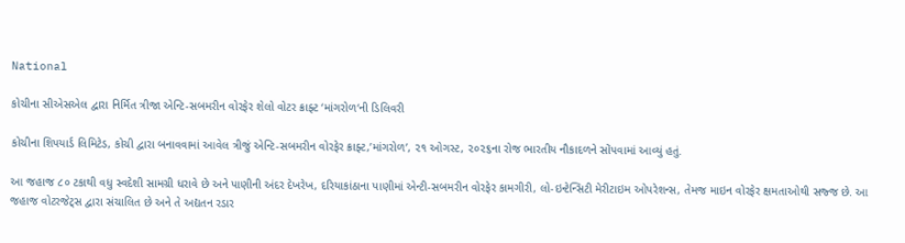National

કોચીના સીએસએલ દ્વારા નિર્મિત ત્રીજા એન્ટિ-સબમરીન વોરફેર શેલો વોટર ક્રાફ્ટ ‘માંગરોળ‘ની ડિલિવરી

કોચીના શિપયાર્ડ લિમિટેડ, કોચી દ્વારા બનાવવામાં આવેલ ત્રીજું એન્ટિ-સબમરીન વોરફેર ક્રાફ્ટ,’માંગરોળ’, ૨૧ ઓગસ્ટ, ૨૦૨૬ના રોજ ભારતીય નૌકાદળને સોંપવામાં આવ્યું હતું.

આ જહાજ ૮૦ ટકાથી વધુ સ્વદેશી સામગ્રી ધરાવે છે અને પાણીની અંદર દેખરેખ, દરિયાકાંઠાના પાણીમાં એન્ટી-સબમરીન વોરફેર કામગીરી, લો-ઇન્ટેન્સિટી મેરીટાઇમ ઓપરેશન્સ, તેમજ માઇન વોરફેર ક્ષમતાઓથી સજ્જ છે. આ જહાજ વોટરજેટ્સ દ્વારા સંચાલિત છે અને તે અદ્યતન રડાર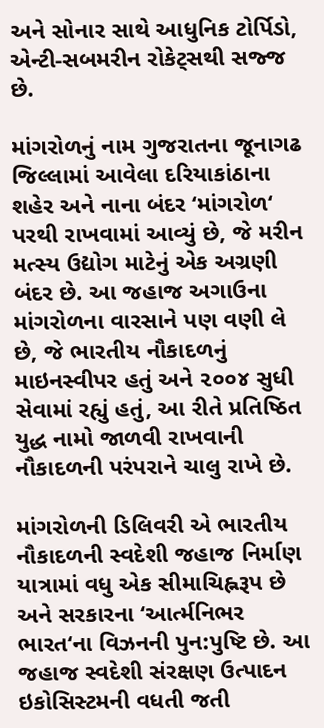અને સોનાર સાથે આધુનિક ટોર્પિડો, એન્ટી-સબમરીન રોકેટ્સથી સજ્જ છે.

માંગરોળનું નામ ગુજરાતના જૂનાગઢ જિલ્લામાં આવેલા દરિયાકાંઠાના શહેર અને નાના બંદર ‘માંગરોળ‘ પરથી રાખવામાં આવ્યું છે, જે મરીન મત્સ્ય ઉદ્યોગ માટેનું એક અગ્રણી બંદર છે. આ જહાજ અગાઉના માંગરોળના વારસાને પણ વણી લે છે, જે ભારતીય નૌકાદળનું માઇનસ્વીપર હતું અને ૨૦૦૪ સુધી સેવામાં રહ્યું હતું, આ રીતે પ્રતિષ્ઠિત યુદ્ધ નામો જાળવી રાખવાની નૌકાદળની પરંપરાને ચાલુ રાખે છે.

માંગરોળની ડિલિવરી એ ભારતીય નૌકાદળની સ્વદેશી જહાજ નિર્માણ યાત્રામાં વધુ એક સીમાચિહ્નરૂપ છે અને સરકારના ‘આર્ત્મનિભર ભારત‘ના વિઝનની પુન:પુષ્ટિ છે. આ જહાજ સ્વદેશી સંરક્ષણ ઉત્પાદન ઇકોસિસ્ટમની વધતી જતી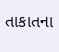તાકાતના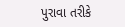પુરાવા તરીકે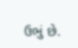ઉભું છે.